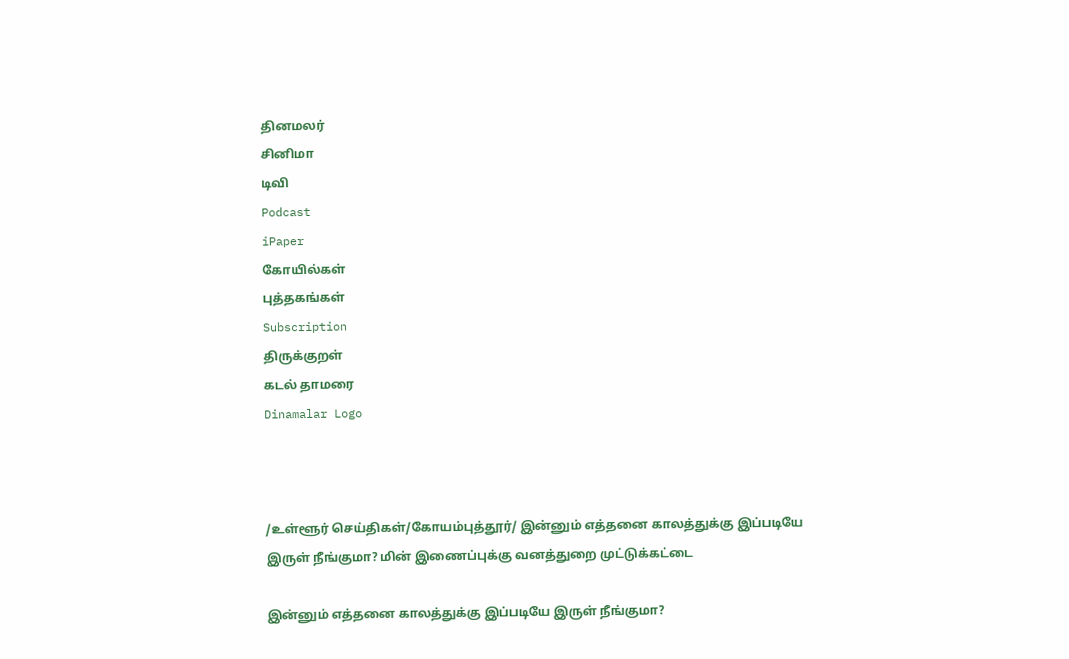தினமலர்
சினிமா
டிவி
Podcast
iPaper
கோயில்கள்
புத்தகங்கள்
Subscription
திருக்குறள்
கடல் தாமரை
Dinamalar Logo



/உள்ளூர் செய்திகள்/கோயம்புத்தூர்/ இன்னும் எத்தனை காலத்துக்கு இப்படியே இருள் நீங்குமா? மின் இணைப்புக்கு வனத்துறை முட்டுக்கட்டை

இன்னும் எத்தனை காலத்துக்கு இப்படியே இருள் நீங்குமா?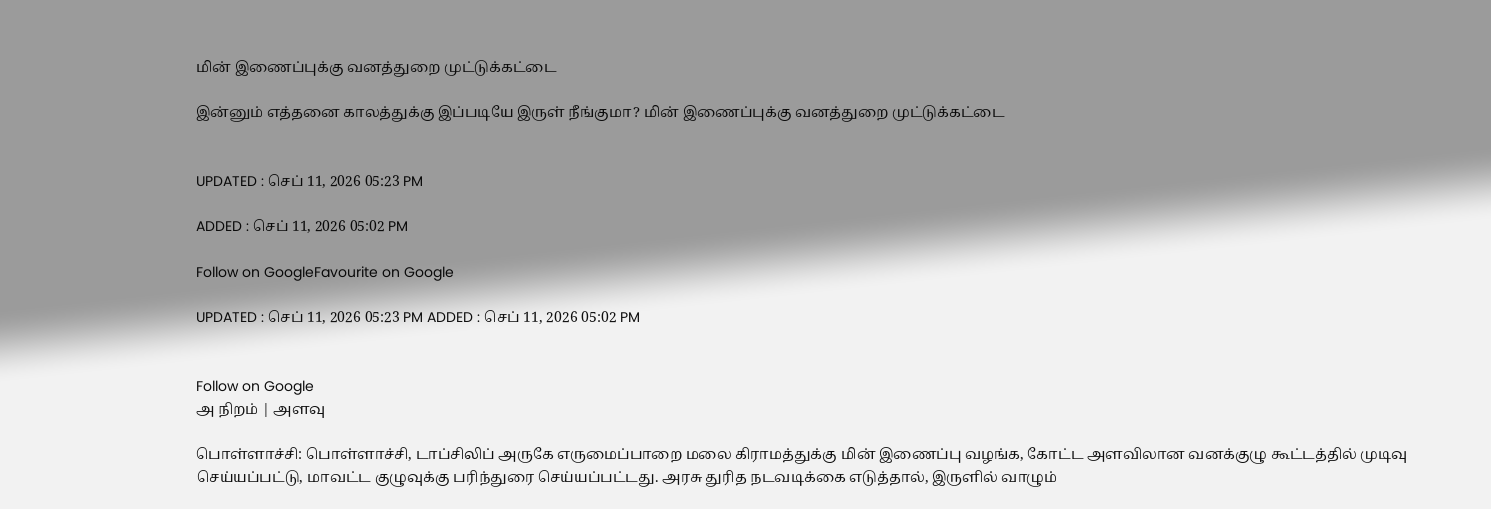மின் இணைப்புக்கு வனத்துறை முட்டுக்கட்டை

இன்னும் எத்தனை காலத்துக்கு இப்படியே இருள் நீங்குமா? மின் இணைப்புக்கு வனத்துறை முட்டுக்கட்டை


UPDATED : செப் 11, 2026 05:23 PM

ADDED : செப் 11, 2026 05:02 PM

Follow on GoogleFavourite on Google

UPDATED : செப் 11, 2026 05:23 PM ADDED : செப் 11, 2026 05:02 PM


Follow on Google
அ நிறம் | அளவு

பொள்ளாச்சி: பொள்ளாச்சி, டாப்சிலிப் அருகே எருமைப்பாறை மலை கிராமத்துக்கு மின் இணைப்பு வழங்க, கோட்ட அளவிலான வனக்குழு கூட்டத்தில் முடிவு செய்யப்பட்டு, மாவட்ட குழுவுக்கு பரிந்துரை செய்யப்பட்டது. அரசு துரித நடவடிக்கை எடுத்தால், இருளில் வாழும்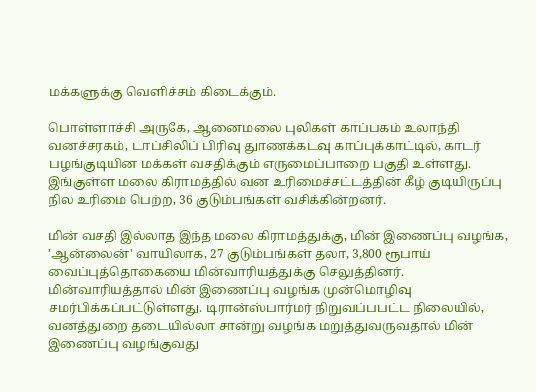மக்களுக்கு வெளிச்சம் கிடைக்கும்.

பொள்ளாச்சி அருகே, ஆனைமலை புலிகள் காப்பகம் உலாந்தி வனச்சரகம், டாப்சிலிப் பிரிவு துாணக்கடவு காப்புக்காட்டில், காடர் பழங்குடியின மக்கள் வசதிக்கும் எருமைப்பாறை பகுதி உள்ளது. இங்குள்ள மலை கிராமத்தில் வன உரிமைச்சட்டத்தின் கீழ் குடியிருப்பு நில உரிமை பெற்ற, 36 குடும்பங்கள் வசிக்கின்றனர்.

மின் வசதி இல்லாத இந்த மலை கிராமத்துக்கு, மின் இணைப்பு வழங்க, 'ஆன்லைன்' வாயிலாக, 27 குடும்பங்கள் தலா, 3,800 ரூபாய் வைப்புத்தொகையை மின்வாரியத்துக்கு செலுத்தினர். மின்வாரியத்தால் மின் இணைப்பு வழங்க முன்மொழிவு சமர்பிக்கப்பட்டுள்ளது. டிரான்ஸ்பார்மர் நிறுவப்பபட்ட நிலையில், வனத்துறை தடையில்லா சான்று வழங்க மறுத்துவருவதால் மின் இணைப்பு வழங்குவது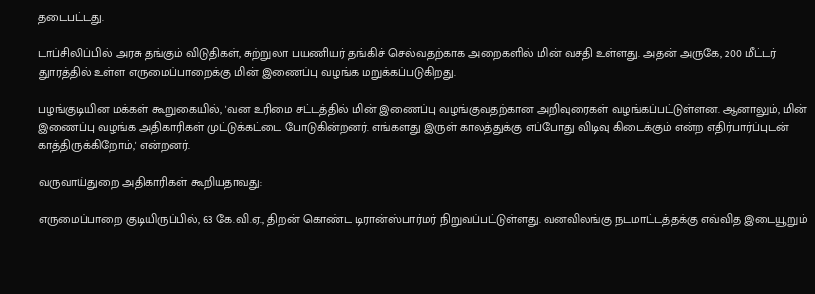தடைபட்டது.

டாப்சிலிப்பில் அரசு தங்கும் விடுதிகள், சுற்றுலா பயணியர் தங்கிச் செல்வதற்காக அறைகளில் மின் வசதி உள்ளது. அதன் அருகே, 200 மீட்டர் துாரத்தில் உள்ள எருமைப்பாறைக்கு மின் இணைப்பு வழங்க மறுக்கப்படுகிறது.

பழங்குடியின மக்கள் கூறுகையில், 'வன உரிமை சட்டத்தில் மின் இணைப்பு வழங்குவதற்கான அறிவுரைகள் வழங்கப்பட்டுள்ளன. ஆனாலும், மின் இணைப்பு வழங்க அதிகாரிகள் முட்டுக்கட்டை போடுகின்றனர். எங்களது இருள் காலத்துக்கு எப்போது விடிவு கிடைக்கும் என்ற எதிர்பார்ப்புடன் காத்திருக்கிறோம்,' என்றனர்.

வருவாய்துறை அதிகாரிகள் கூறியதாவது:

எருமைப்பாறை குடியிருப்பில், 63 கே.வி.ஏ., திறன் கொண்ட டிரான்ஸ்பார்மர் நிறுவப்பட்டுள்ளது. வனவிலங்கு நடமாட்டத்தக்கு எவ்வித இடையூறும்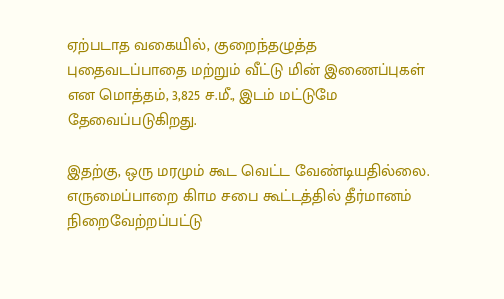ஏற்படாத வகையில், குறைந்தழுத்த புதைவடப்பாதை மற்றும் வீட்டு மின் இணைப்புகள் என மொத்தம், 3,825 ச.மீ., இடம் மட்டுமே தேவைப்படுகிறது.

இதற்கு, ஒரு மரமும் கூட வெட்ட வேண்டியதில்லை. எருமைப்பாறை கிாம சபை கூட்டத்தில் தீர்மானம் நிறைவேற்றப்பட்டு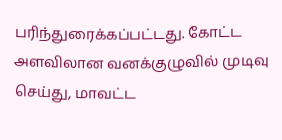பரிந்துரைக்கப்பட்டது. கோட்ட அளவிலான வனக்குழுவில் முடிவு செய்து, மாவட்ட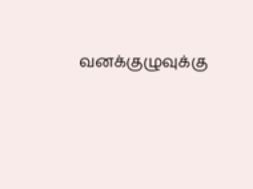வனக்குழுவுக்கு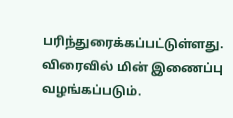பரிந்துரைக்கப்பட்டுள்ளது. விரைவில் மின் இணைப்பு வழங்கப்படும்.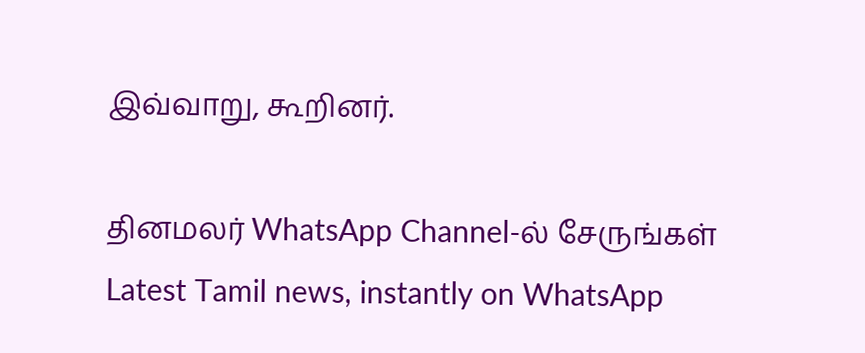இவ்வாறு, கூறினர்.

தினமலர் WhatsApp Channel-ல் சேருங்கள்
Latest Tamil news, instantly on WhatsApp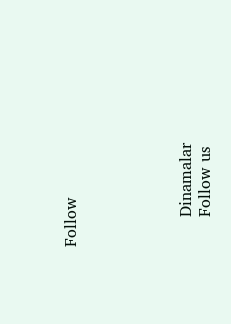Follow





      Dinamalar
      Follow us